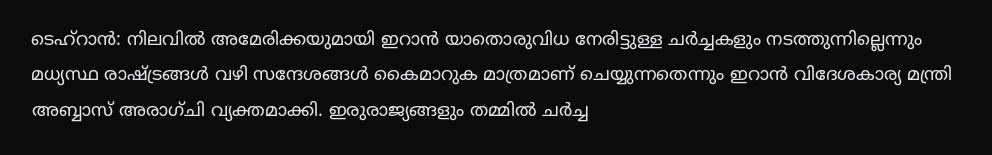ടെഹ്റാൻ: നിലവിൽ അമേരിക്കയുമായി ഇറാൻ യാതൊരുവിധ നേരിട്ടുള്ള ചർച്ചകളും നടത്തുന്നില്ലെന്നും മധ്യസ്ഥ രാഷ്ട്രങ്ങൾ വഴി സന്ദേശങ്ങൾ കൈമാറുക മാത്രമാണ് ചെയ്യുന്നതെന്നും ഇറാൻ വിദേശകാര്യ മന്ത്രി അബ്ബാസ് അരാഗ്ചി വ്യക്തമാക്കി. ഇരുരാജ്യങ്ങളും തമ്മിൽ ചർച്ച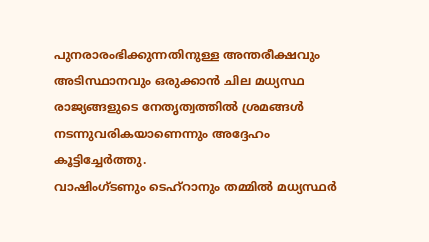പുനരാരംഭിക്കുന്നതിനുള്ള അന്തരീക്ഷവും അടിസ്ഥാനവും ഒരുക്കാൻ ചില മധ്യസ്ഥ രാജ്യങ്ങളുടെ നേതൃത്വത്തിൽ ശ്രമങ്ങൾ നടന്നുവരികയാണെന്നും അദ്ദേഹം കൂട്ടിച്ചേർത്തു.
വാഷിംഗ്ടണും ടെഹ്റാനും തമ്മിൽ മധ്യസ്ഥർ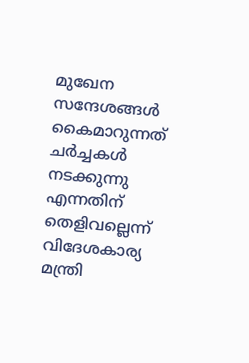മുഖേന സന്ദേശങ്ങൾ കൈമാറുന്നത് ചർച്ചകൾ നടക്കുന്നു എന്നതിന് തെളിവല്ലെന്ന് വിദേശകാര്യ മന്ത്രി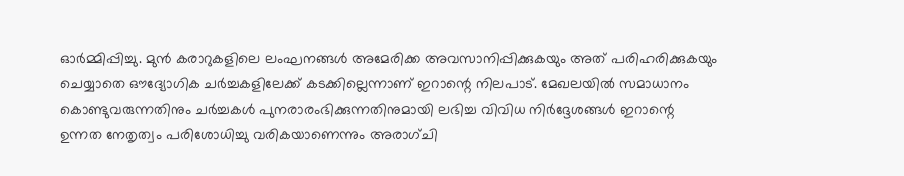ഓർമ്മിപ്പിച്ചു. മുൻ കരാറുകളിലെ ലംഘനങ്ങൾ അമേരിക്ക അവസാനിപ്പിക്കുകയും അത് പരിഹരിക്കുകയും ചെയ്യാതെ ഔദ്യോഗിക ചർച്ചകളിലേക്ക് കടക്കില്ലെന്നാണ് ഇറാന്റെ നിലപാട്. മേഖലയിൽ സമാധാനം കൊണ്ടുവരുന്നതിനും ചർച്ചകൾ പുനരാരംഭിക്കുന്നതിനുമായി ലഭിച്ച വിവിധ നിർദ്ദേശങ്ങൾ ഇറാന്റെ ഉന്നത നേതൃത്വം പരിശോധിച്ചു വരികയാണെന്നും അരാഗ്ചി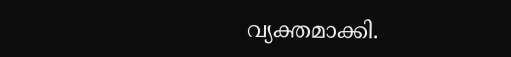വ്യക്തമാക്കി.